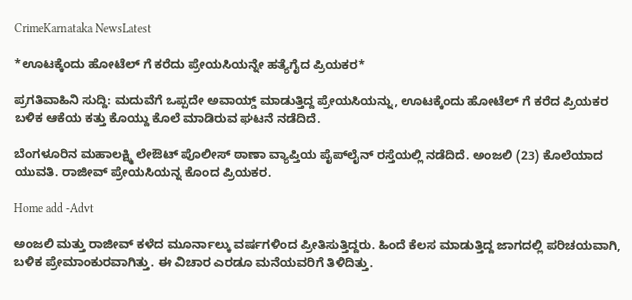CrimeKarnataka NewsLatest

*ಊಟಕ್ಕೆಂದು ಹೋಟೆಲ್ ಗೆ ಕರೆದು ಪ್ರೇಯಸಿಯನ್ನೇ ಹತ್ಯೆಗೈದ ಪ್ರಿಯಕರ*

ಪ್ರಗತಿವಾಹಿನಿ ಸುದ್ದಿ: ಮದುವೆಗೆ ಒಪ್ಪದೇ ಅವಾಯ್ಡ್‌ ಮಾಡುತ್ತಿದ್ದ ಪ್ರೇಯಸಿಯನ್ನು, ಊಟಕ್ಕೆಂದು ಹೋಟೆಲ್ ಗೆ ಕರೆದ ಪ್ರಿಯಕರ ಬಳಿಕ ಆಕೆಯ ಕತ್ತು ಕೊಯ್ದು ಕೊಲೆ ಮಾಡಿರುವ ಘಟನೆ ನಡೆದಿದೆ.

ಬೆಂಗಳೂರಿನ ಮಹಾಲಕ್ಷ್ಮಿ ಲೇಔಟ್ ಪೊಲೀಸ್ ಠಾಣಾ ವ್ಯಾಪ್ತಿಯ ಪೈಪ್‌ಲೈನ್‌ ರಸ್ತೆಯಲ್ಲಿ ನಡೆದಿದೆ. ಅಂಜಲಿ (23) ಕೊಲೆಯಾದ ಯುವತಿ. ರಾಜೀವ್ ಪ್ರೇಯಸಿಯನ್ನ ಕೊಂದ ಪ್ರಿಯಕರ.

Home add -Advt

ಅಂಜಲಿ ಮತ್ತು ರಾಜೀವ್‌ ಕಳೆದ ಮೂರ್ನಾಲ್ಕು ವರ್ಷಗಳಿಂದ ಪ್ರೀತಿಸುತ್ತಿದ್ದರು. ಹಿಂದೆ ಕೆಲಸ ಮಾಡುತ್ತಿದ್ದ ಜಾಗದಲ್ಲಿ ಪರಿಚಯವಾಗಿ, ಬಳಿಕ ಪ್ರೇಮಾಂಕುರವಾಗಿತ್ತು. ಈ ವಿಚಾರ ಎರಡೂ ಮನೆಯವರಿಗೆ ತಿಳಿದಿತ್ತು.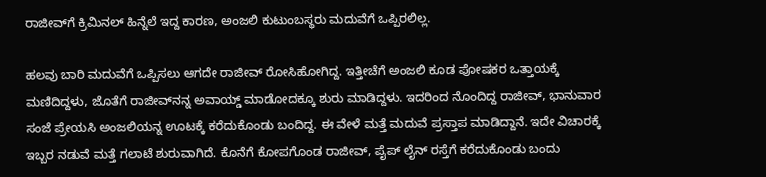ರಾಜೀವ್‌ಗೆ ಕ್ರಿಮಿನಲ್‌ ಹಿನ್ನೆಲೆ ಇದ್ದ ಕಾರಣ, ಅಂಜಲಿ ಕುಟುಂಬಸ್ಥರು ಮದುವೆಗೆ ಒಪ್ಪಿರಲಿಲ್ಲ.

ಹಲವು ಬಾರಿ ಮದುವೆಗೆ ಒಪ್ಪಿಸಲು ಆಗದೇ ರಾಜೀವ್‌ ರೋಸಿಹೋಗಿದ್ದ. ಇತ್ತೀಚೆಗೆ ಅಂಜಲಿ ಕೂಡ ಪೋಷಕರ ಒತ್ತಾಯಕ್ಕೆ ಮಣಿದಿದ್ದಳು, ಜೊತೆಗೆ ರಾಜೀವ್‌ನನ್ನ ಅವಾಯ್ಡ್‌ ಮಾಡೋದಕ್ಕೂ ಶುರು ಮಾಡಿದ್ದಳು. ಇದರಿಂದ ನೊಂದಿದ್ದ ರಾಜೀವ್, ಭಾನುವಾರ ಸಂಜೆ ಪ್ರೇಯಸಿ ಅಂಜಲಿಯನ್ನ ಊಟಕ್ಕೆ ಕರೆದುಕೊಂಡು ಬಂದಿದ್ದ. ಈ ವೇಳೆ ಮತ್ತೆ ಮದುವೆ ಪ್ರಸ್ತಾಪ ಮಾಡಿದ್ದಾನೆ. ಇದೇ ವಿಚಾರಕ್ಕೆ ಇಬ್ಬರ ನಡುವೆ ಮತ್ತೆ ಗಲಾಟೆ ಶುರುವಾಗಿದೆ. ಕೊನೆಗೆ ಕೋಪಗೊಂಡ ರಾಜೀವ್‌, ಪೈಪ್ ಲೈನ್ ರಸ್ತೆಗೆ ಕರೆದುಕೊಂಡು ಬಂದು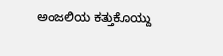ಅಂಜಲಿಯ ಕತ್ತುಕೊಯ್ದು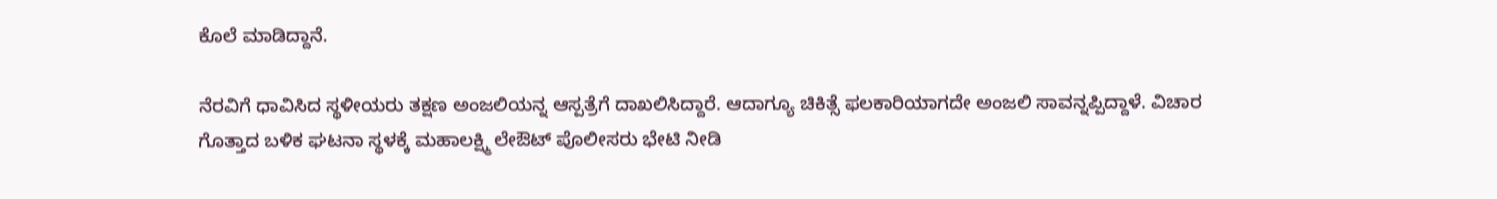ಕೊಲೆ ಮಾಡಿದ್ದಾನೆ.

ನೆರವಿಗೆ ಧಾವಿಸಿದ ಸ್ಥಳೀಯರು ತಕ್ಷಣ ಅಂಜಲಿಯನ್ನ ಆಸ್ಪತ್ರೆಗೆ ದಾಖಲಿಸಿದ್ದಾರೆ. ಆದಾಗ್ಯೂ ಚಿಕಿತ್ಸೆ ಫಲಕಾರಿಯಾಗದೇ ಅಂಜಲಿ ಸಾವನ್ನಪ್ಪಿದ್ದಾಳೆ. ವಿಚಾರ ಗೊತ್ತಾದ ಬಳಿಕ ಘಟನಾ ಸ್ಥಳಕ್ಕೆ ಮಹಾಲಕ್ಷ್ಮಿ ಲೇಔಟ್ ಪೊಲೀಸರು ಭೇಟಿ ನೀಡಿ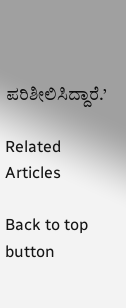ಪರಿಶೀಲಿಸಿದ್ದಾರೆ.’

Related Articles

Back to top button